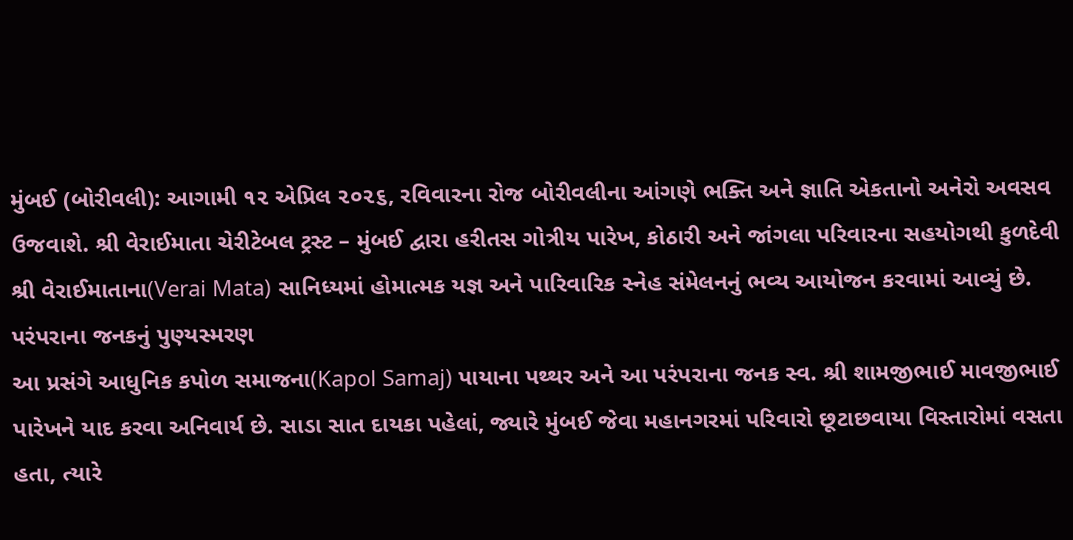મુંબઈ (બોરીવલી): આગામી ૧૨ એપ્રિલ ૨૦૨૬, રવિવારના રોજ બોરીવલીના આંગણે ભક્તિ અને જ્ઞાતિ એકતાનો અનેરો અવસવ ઉજવાશે. શ્રી વેરાઈમાતા ચેરીટેબલ ટ્રસ્ટ – મુંબઈ દ્વારા હરીતસ ગોત્રીય પારેખ, કોઠારી અને જાંગલા પરિવારના સહયોગથી કુળદેવી શ્રી વેરાઈમાતાના(Verai Mata) સાનિધ્યમાં હોમાત્મક યજ્ઞ અને પારિવારિક સ્નેહ સંમેલનનું ભવ્ય આયોજન કરવામાં આવ્યું છે.
પરંપરાના જનકનું પુણ્યસ્મરણ
આ પ્રસંગે આધુનિક કપોળ સમાજના(Kapol Samaj) પાયાના પથ્થર અને આ પરંપરાના જનક સ્વ. શ્રી શામજીભાઈ માવજીભાઈ પારેખને યાદ કરવા અનિવાર્ય છે. સાડા સાત દાયકા પહેલાં, જ્યારે મુંબઈ જેવા મહાનગરમાં પરિવારો છૂટાછવાયા વિસ્તારોમાં વસતા હતા, ત્યારે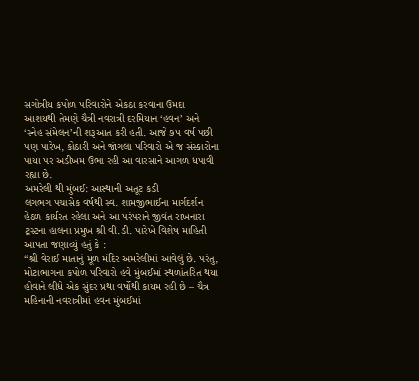સગોત્રીય કપોળ પરિવારોને એકઠા કરવાના ઉમદા આશયથી તેમણે ચૈત્રી નવરાત્રી દરમિયાન ‘હવન’ અને ‘સ્નેહ સંમેલન’ની શરૂઆત કરી હતી. આજે ૭૫ વર્ષ પછી પણ પારેખ, કોઠારી અને જાંગલા પરિવારો એ જ સંસ્કારોના પાયા પર અડીખમ ઉભા રહી આ વારસાને આગળ ધપાવી રહ્યા છે.
અમરેલી થી મુંબઈ: આસ્થાની અતૂટ કડી
લગભગ પચાસેક વર્ષથી સ્વ. શામજીભાઈના માર્ગદર્શન હેઠળ કાર્યરત રહેલા અને આ પરંપરાને જીવંત રાખનારા ટ્રસ્ટના હાલના પ્રમુખ શ્રી વી.ડી. પારેખે વિશેષ માહિતી આપતા જણાવ્યું હતું કે :
“શ્રી વેરાઈ માતાનું મૂળ મંદિર અમરેલીમાં આવેલું છે. પરંતુ, મોટાભાગના કપોળ પરિવારો હવે મુંબઈમાં સ્થળાંતરિત થયા હોવાને લીધે એક સુંદર પ્રથા વર્ષોથી કાયમ રહી છે – ચૈત્ર મહિનાની નવરાત્રીમાં હવન મુંબઈમાં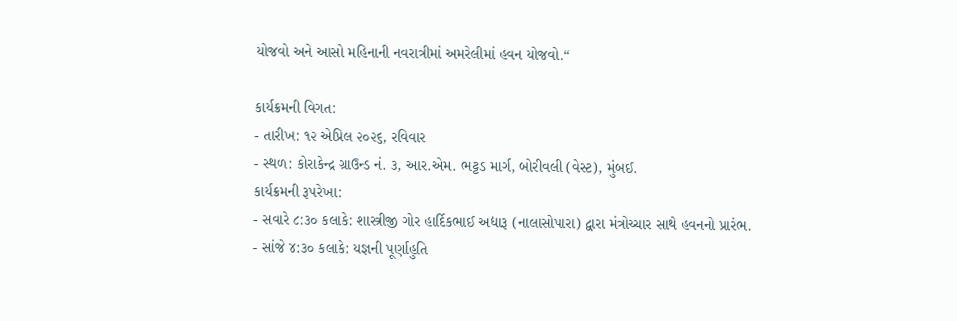યોજવો અને આસો મહિનાની નવરાત્રીમાં અમરેલીમાં હવન યોજવો.“

કાર્યક્રમની વિગત:
- તારીખ: ૧૨ એપ્રિલ ૨૦૨૬, રવિવાર
- સ્થળ: કોરાકેન્દ્ર ગ્રાઉન્ડ નં. ૩, આર.એમ. ભટ્ટડ માર્ગ, બોરીવલી (વેસ્ટ), મુંબઈ.
કાર્યક્રમની રૂપરેખા:
- સવારે ૮:૩૦ કલાકે: શાસ્ત્રીજી ગોર હાર્દિકભાઈ અદ્યારૂ (નાલાસોપારા) દ્વારા મંત્રોચ્ચાર સાથે હવનનો પ્રારંભ.
- સાંજે ૪:૩૦ કલાકે: યજ્ઞની પૂર્ણાહુતિ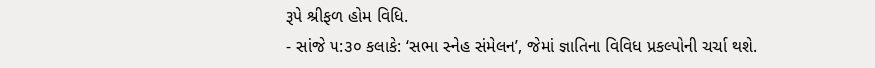રૂપે શ્રીફળ હોમ વિધિ.
- સાંજે ૫:૩૦ કલાકે: ‘સભા સ્નેહ સંમેલન’, જેમાં જ્ઞાતિના વિવિધ પ્રકલ્પોની ચર્ચા થશે.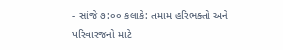- સાંજે ૭:૦૦ કલાકે: તમામ હરિભક્તો અને પરિવારજનો માટે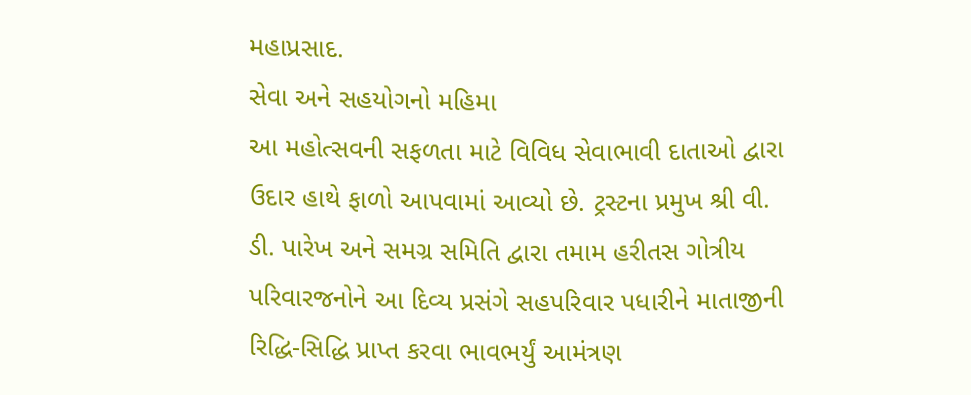મહાપ્રસાદ.
સેવા અને સહયોગનો મહિમા
આ મહોત્સવની સફળતા માટે વિવિધ સેવાભાવી દાતાઓ દ્વારા ઉદાર હાથે ફાળો આપવામાં આવ્યો છે. ટ્રસ્ટના પ્રમુખ શ્રી વી. ડી. પારેખ અને સમગ્ર સમિતિ દ્વારા તમામ હરીતસ ગોત્રીય પરિવારજનોને આ દિવ્ય પ્રસંગે સહપરિવાર પધારીને માતાજીની રિદ્ધિ-સિદ્ધિ પ્રાપ્ત કરવા ભાવભર્યું આમંત્રણ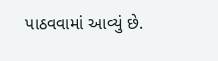પાઠવવામાં આવ્યું છે.